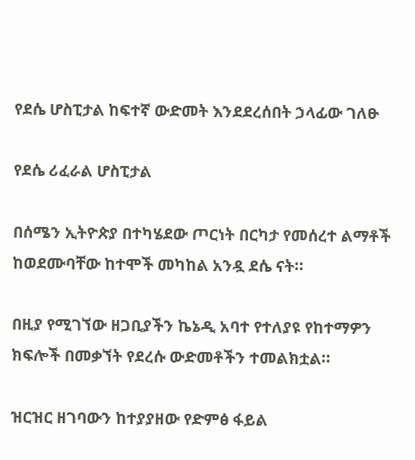የደሴ ሆስፒታል ከፍተኛ ውድመት እንደደረሰበት ኃላፊው ገለፁ

የደሴ ሪፈራል ሆስፒታል

በሰሜን ኢትዮጵያ በተካሄደው ጦርነት በርካታ የመሰረተ ልማቶች ከወደሙባቸው ከተሞች መካከል አንዷ ደሴ ናት።

በዚያ የሚገኘው ዘጋቢያችን ኬኔዲ አባተ የተለያዩ የከተማዎን ክፍሎች በመቃኘት የደረሱ ውድመቶችን ተመልክቷል።

ዝርዝር ዘገባውን ከተያያዘው የድምፅ ፋይል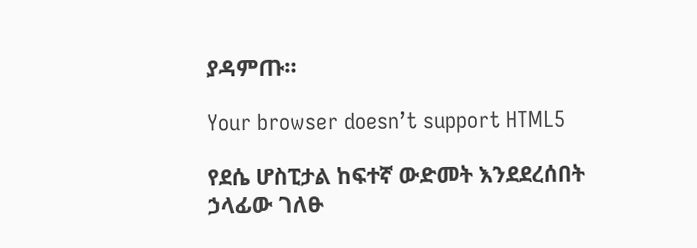ያዳምጡ።

Your browser doesn’t support HTML5

የደሴ ሆስፒታል ከፍተኛ ውድመት እንደደረሰበት ኃላፊው ገለፁ